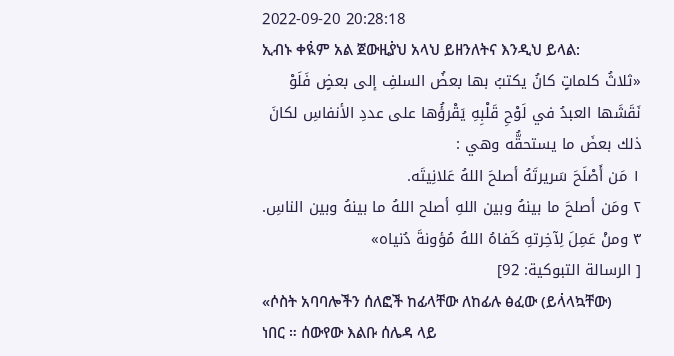2022-09-20 20:28:18
ኢብኑ ቀዪ፞ም አል ጀውዚያ፞ህ አላህ ይዘንለትና እንዲህ ይላል:
«ثلاثُ كلماتٍ كانُ يكتبُ بها بعضُ السلفِ إلى بعضٍ فَلَوْ نَقَشَها العبدُ في لَوْحِ قَلْبِهِ يَقْرؤُها على عددِ الأنفاسِ لكانَ ذلك بعضَ ما يستحقُّه وهي :
١ مَن أَصْلَحَ سَريرتَهُ أصلحَ اللهُ عَلانِيتَه.
٢ ومَن أصلحَ ما بينهُ وبين اللهِ أصلح اللهُ ما بينهُ وبين الناسِ.
٣ ومنْ عَمِلَ لِآخِرتهِ كَفاهُ اللهُ مُؤونةَ دُنياه»
[ الرسالة التبوكية: 92]
«ሶስት አባባሎችን ሰለፎች ከፊላቸው ለከፊሉ ፅፈው (ይላ፞ላኳቸው) ነበር ። ሰውየው እልቡ ሰሌዳ ላይ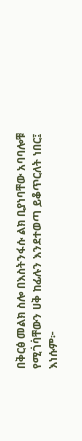በቅርፅ መልክ ስሎ በእስትንፋሱ ልክ ቢያነባቸው አባባሎቹ የሚገ፞ባ፞ቸውን ሀቅ ከፊሉን እንደተወጣ ይቆጥርለት ነበር፤ እነሱም፦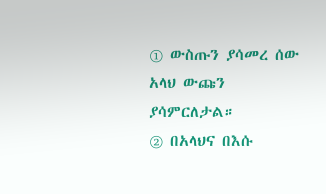① ውስጡን ያሳመረ ሰው አላህ ውጩን ያሳምርለታል።
② በአላህና በእሱ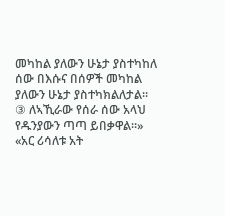መካከል ያለውን ሁኔታ ያስተካከለ ሰው በእሱና በሰዎች መካከል ያለውን ሁኔታ ያስተካክልለታል።
③ ለኣኺራው የሰራ ሰው አላህ የዱንያውን ጣጣ ይበቃዋል።»
«አር ሪሳለቱ አት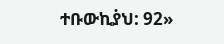ተቡውኪያ፞ህ: 92»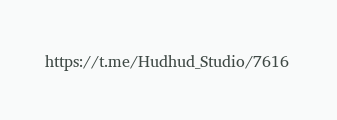https://t.me/Hudhud_Studio/7616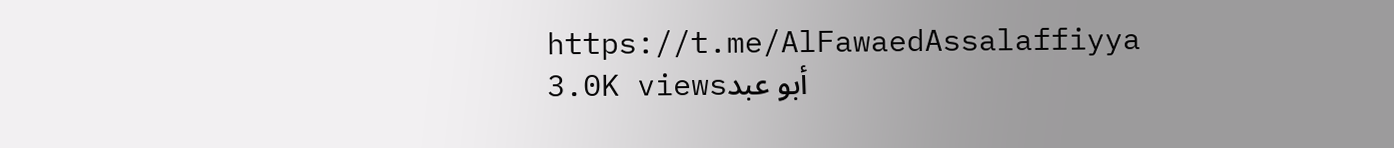https://t.me/AlFawaedAssalaffiyya
3.0K viewsأبو عبد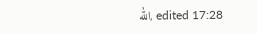الله, edited 17:28